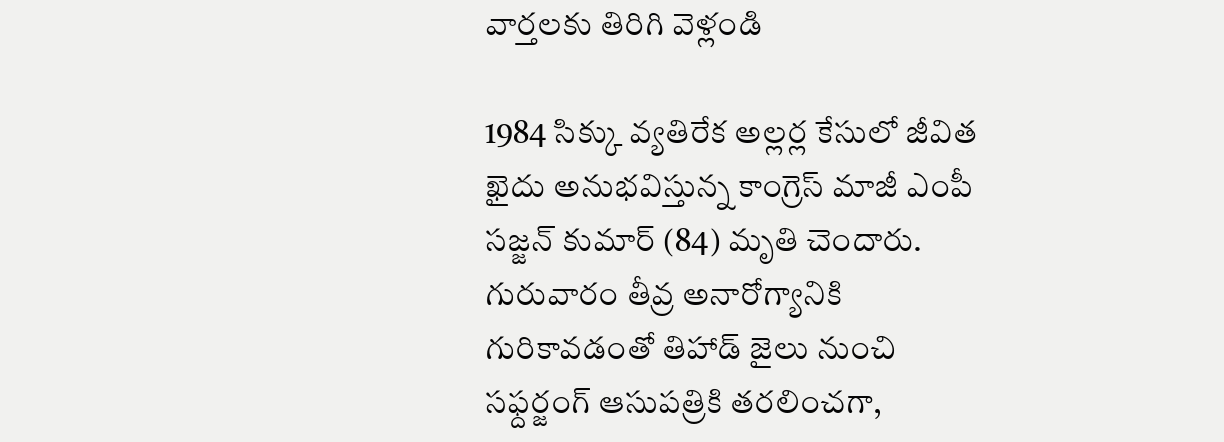వార్తలకు తిరిగి వెళ్లండి

1984 సిక్కు వ్యతిరేక అల్లర్ల కేసులో జీవిత ఖైదు అనుభవిస్తున్న కాంగ్రెస్ మాజీ ఎంపీ సజ్జన్ కుమార్ (84) మృతి చెందారు. గురువారం తీవ్ర అనారోగ్యానికి గురికావడంతో తిహాడ్ జైలు నుంచి సఫ్దర్జంగ్ ఆసుపత్రికి తరలించగా,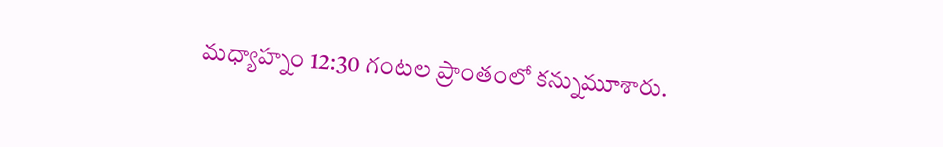మధ్యాహ్నం 12:30 గంటల ప్రాంతంలో కన్నుమూశారు.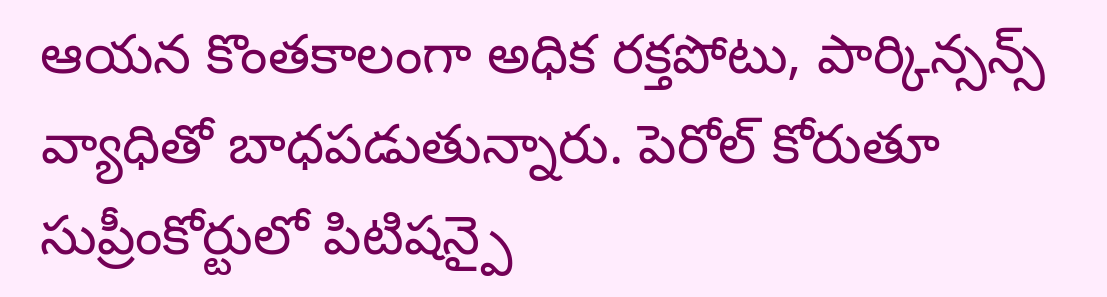ఆయన కొంతకాలంగా అధిక రక్తపోటు, పార్కిన్సన్స్ వ్యాధితో బాధపడుతున్నారు. పెరోల్ కోరుతూ సుప్రీంకోర్టులో పిటిషన్పై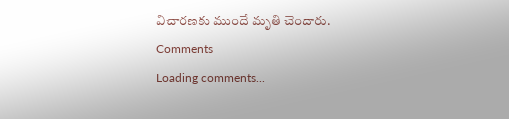విచారణకు ముందే మృతి చెందారు.
Comments
Loading comments...